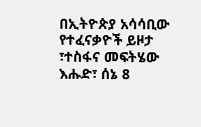በኢትዮጵያ አሳሳቢው የተፈናቃዮች ይዞታ ፣ተስፋና መፍትሄው
እሑድ፣ ሰኔ 8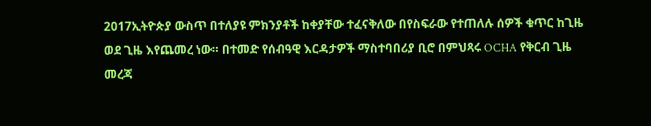2017ኢትዮጵያ ውስጥ በተለያዩ ምክንያቶች ከቀያቸው ተፈናቅለው በየስፍራው የተጠለሉ ሰዎች ቁጥር ከጊዜ ወደ ጊዜ እየጨመረ ነው። በተመድ የሰብዓዊ እርዳታዎች ማስተባበሪያ ቢሮ በምህጻሩ OCHA የቅርብ ጊዜ መረጃ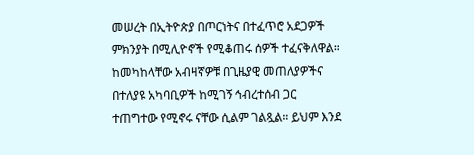መሠረት በኢትዮጵያ በጦርነትና በተፈጥሮ አደጋዎች ምክንያት በሚሊዮኖች የሚቆጠሩ ሰዎች ተፈናቅለዋል። ከመካከላቸው አብዛኛዎቹ በጊዜያዊ መጠለያዎችና በተለያዩ አካባቢዎች ከሚገኝ ኅብረተሰብ ጋር ተጠግተው የሚኖሩ ናቸው ሲልም ገልጿል። ይህም እንደ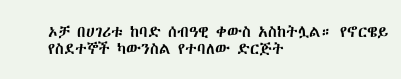ኦቻ በሀገሪቱ ከባድ ሰብዓዊ ቀውስ አስከትሏል። የኖርዌይ የስደተኞች ካውንስል የተባለው ድርጅት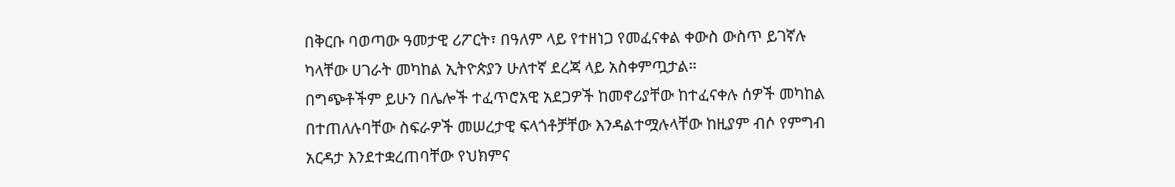በቅርቡ ባወጣው ዓመታዊ ሪፖርት፣ በዓለም ላይ የተዘነጋ የመፈናቀል ቀውስ ውስጥ ይገኛሉ ካላቸው ሀገራት መካከል ኢትዮጵያን ሁለተኛ ደረጃ ላይ አስቀምጧታል።
በግጭቶችም ይሁን በሌሎች ተፈጥሮአዊ አደጋዎች ከመኖሪያቸው ከተፈናቀሉ ሰዎች መካከል በተጠለሉባቸው ስፍራዎች መሠረታዊ ፍላጎቶቻቸው እንዳልተሟሉላቸው ከዚያም ብሶ የምግብ አርዳታ እንደተቋረጠባቸው የህክምና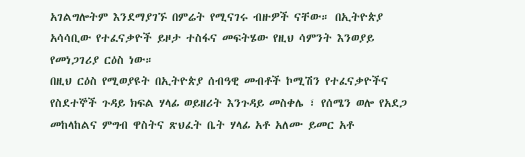አገልግሎትም እንደማያገኙ በምሬት የሚናገሩ ብዙዎች ናቸው። በኢትዮጵያ አሳሳቢው የተፈናቃዮች ይዞታ ተስፋና መፍትሄው የዚህ ሳምንት እንወያይ የመነጋገሪያ ርዕስ ነው።
በዚህ ርዕስ የሚወያዩት በኢትዮጵያ ሰብዓዊ መብቶች ኮሚሽን የተፈናቃዮችና የስደተኞች ጉዳይ ክፍል ሃላፊ ወይዘሪት እንጉዳይ መስቀሌ ፣ የሰሜን ወሎ የአደጋ መከላከልና ምግብ ዋስትና ጽህፈት ቤት ሃላፊ አቶ አለሙ ይመር አቶ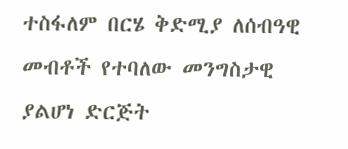ተስፋለም በርሄ ቅድሚያ ለሰብዓዊ መብቶች የተባለው መንግስታዊ ያልሆነ ድርጅት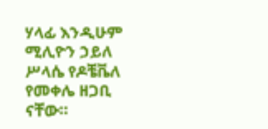ሃላፊ እንዲሁም ሚሊዮን ኃይለ ሥላሴ የዶቼቬለ የመቀሌ ዘጋቢ ናቸው።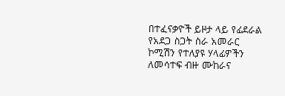በተፈናቃዮች ይዞታ ላይ የፊደራል የአደጋ ስጋት ስራ አመራር ኮሚሽን የተለያዩ ሃላፊዎችን ለመሳተፍ ብዙ ሙከራና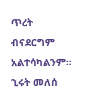ጥረት ብናደርግም አልተሳካልንም።
ኂሩት መለሰ